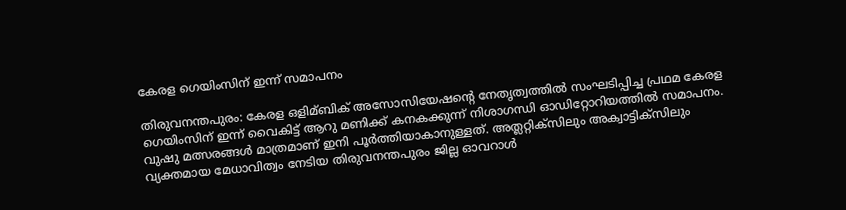കേരള ഗെയിംസിന് ഇന്ന് സമാപനം

തിരുവനന്തപുരം: കേരള ഒളിമ്ബിക് അസോസിയേഷന്റെ നേതൃത്വത്തില്‍ സംഘടിപ്പിച്ച പ്രഥമ കേരള ഗെയിംസിന് ഇന്ന് വൈകിട്ട് ആറു മണിക്ക് കനകക്കുന്ന് നിശാഗന്ധി ഓഡിറ്റോറിയത്തില്‍ സമാപനം. വുഷു മത്സരങ്ങള്‍ മാത്രമാണ് ഇനി പൂര്‍ത്തിയാകാനുള്ളത്. അത്ലറ്റിക്സിലും അക്വാട്ടിക്സിലും വ്യക്തമായ മേധാവിത്വം നേടിയ തിരുവനന്തപുരം ജില്ല ഓവറാള്‍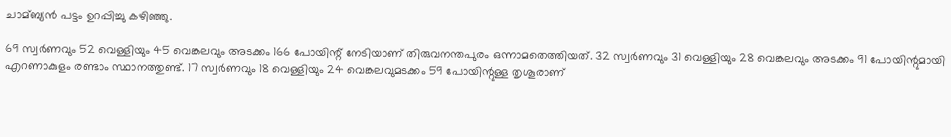ചാമ്ബ്യന്‍ പട്ടം ഉറപ്പിച്ചു കഴിഞ്ഞു.

69 സ്വര്‍ണവും 52 വെള്ളിയും 45 വെങ്കലവും അടക്കം 166 പോയിന്റ് നേടിയാണ് തിരുവനന്തപുരം ഒന്നാമതെത്തിയത്. 32 സ്വര്‍ണവും 31 വെള്ളിയും 28 വെങ്കലവും അടക്കം 91 പോയിന്റുമായി എറണാകുളം രണ്ടാം സ്ഥാനത്തുണ്ട്. 17 സ്വര്‍ണവും 18 വെള്ളിയും 24 വെങ്കലവുമടക്കം 59 പോയിന്റുള്ള തൃശൂരാണ്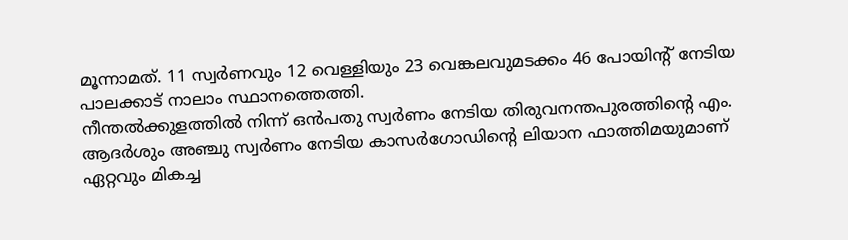മൂന്നാമത്. 11 സ്വര്‍ണവും 12 വെള്ളിയും 23 വെങ്കലവുമടക്കം 46 പോയിന്റ് നേടിയ പാലക്കാട് നാലാം സ്ഥാനത്തെത്തി.
നീന്തല്‍ക്കുളത്തില്‍ നിന്ന് ഒന്‍പതു സ്വര്‍ണം നേടിയ തിരുവനന്തപുരത്തിന്റെ എം. ആദര്‍ശും അഞ്ചു സ്വര്‍ണം നേടിയ കാസര്‍ഗോഡിന്റെ ലിയാന ഫാത്തിമയുമാണ് ഏറ്റവും മികച്ച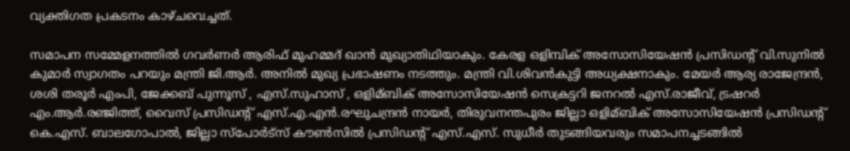വ്യക്തിഗത പ്രകടനം കാഴ്ചവെച്ചത്.

സമാപന സമ്മേളനത്തില്‍ ഗവര്‍ണര്‍ ആരിഫ് മുഹമ്മദ് ഖാന്‍ മുഖ്യാതിഥിയാകും. കേരള ഒളിമ്പിക് അസോസിയേഷന്‍ പ്രസിഡന്റ് വി.സുനില്‍ കുമാര്‍ സ്വാഗതം പറയും മന്ത്രി ജി.ആര്‍. അനില്‍ മുഖ്യ പ്രഭാഷണം നടത്തും. മന്ത്രി വി.ശിവന്‍കുട്ടി അധ്യക്ഷനാകും. മേയര്‍ ആര്യ രാജേന്ദ്രന്‍, ശശി തരൂര്‍ എംപി, ജേക്കബ് പുന്നൂസ് , എസ്.സുഹാസ് , ഒളിമ്ബിക് അസോസിയേഷന്‍ സെക്രട്ടറി ജനറല്‍ എസ്.രാജീവ്, ട്രഷറര്‍ എം.ആര്‍.രഞ്ജിത്ത്, വൈസ് പ്രസിഡന്റ് എസ്.എ.എന്‍.രഘുചന്ദ്രന്‍ നായര്‍, തിരുവനന്തപുരം ജില്ലാ ഒളിമ്ബിക് അസോസിയേഷന്‍ പ്രസിഡന്റ് കെ.എസ്. ബാലഗോപാല്‍, ജില്ലാ സ്‌പോര്‍ട്‌സ് കൗണ്‍സില്‍ പ്രസിഡന്റ് എസ്.എസ്. സുധീര്‍ തുടങ്ങിയവരും സമാപനച്ചടങ്ങില്‍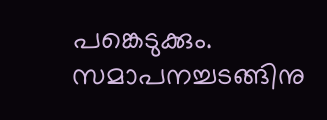പങ്കെടുക്കും. സമാപനച്ചടങ്ങിനു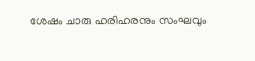ശേഷം ചാരു ഹരിഹരനും സംഘവും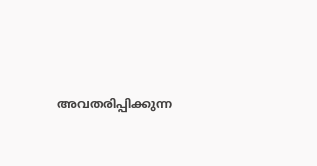അവതരിപ്പിക്കുന്ന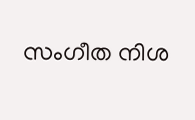സംഗീത നിശ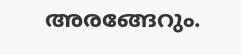അരങ്ങേറും.